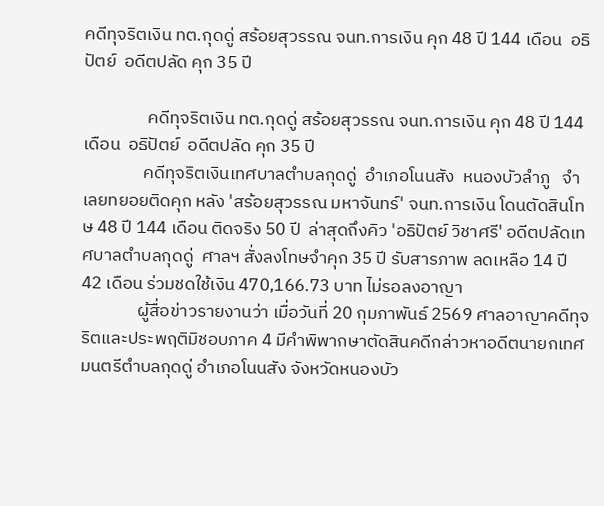คดีทุจริตเงิน ทต.กุดดู่ สร้อยสุวรรณ จนท.การเงิน คุก 48 ปี 144 เดือน  อธิปัตย์  อดีตปลัด คุก 35 ปี

                คดีทุจริตเงิน ทต.กุดดู่ สร้อยสุวรรณ จนท.การเงิน คุก 48 ปี 144 เดือน  อธิปัตย์  อดีตปลัด คุก 35 ปี
               คดีทุจริตเงินเทศบาลตำบลกุดดู่  อำเภอโนนสัง  หนองบัวลำภู   จำเลยทยอยติดคุก หลัง 'สร้อยสุวรรณ มหาจันทร์' จนท.การเงิน โดนตัดสินโทษ 48 ปี 144 เดือน ติดจริง 50 ปี  ล่าสุดถึงคิว 'อธิปัตย์ วิชาศรี' อดีตปลัดเทศบาลตำบลกุดดู่  ศาลฯ สั่งลงโทษจำคุก 35 ปี รับสารภาพ ลดเหลือ 14 ปี 42 เดือน ร่วมชดใช้เงิน 470,166.73 บาท ไม่รอลงอาญา
              ผู้สื่อข่าวรายงานว่า เมื่อวันที่ 20 กุมภาพันธ์ 2569 ศาลอาญาคดีทุจริตและประพฤติมิชอบภาค 4 มีคำพิพากษาตัดสินคดีกล่าวหาอดีตนายกเทศมนตรีตำบลกุดดู่ อำเภอโนนสัง จังหวัดหนองบัว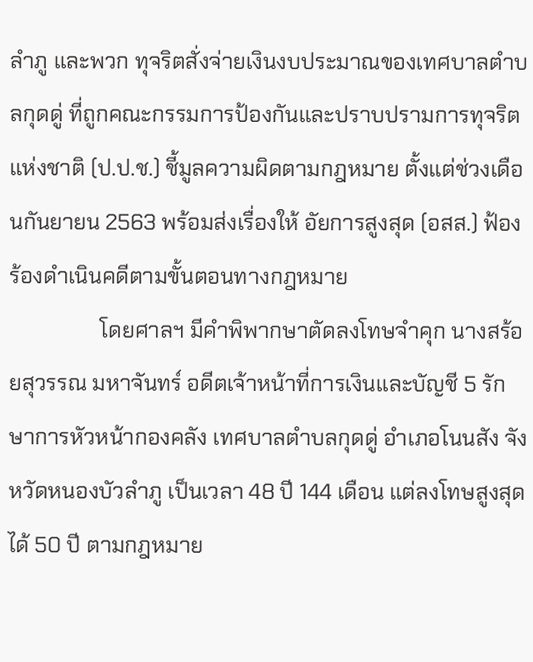ลำภู และพวก ทุจริตสั่งจ่ายเงินงบประมาณของเทศบาลตำบลกุดดู่ ที่ถูกคณะกรรมการป้องกันและปราบปรามการทุจริตแห่งชาติ (ป.ป.ช.) ชี้มูลความผิดตามกฎหมาย ตั้งแต่ช่วงเดือนกันยายน 2563 พร้อมส่งเรื่องให้ อัยการสูงสุด (อสส.) ฟ้องร้องดำเนินคดีตามขั้นตอนทางกฎหมาย
                 โดยศาลฯ มีคำพิพากษาตัดลงโทษจำคุก นางสร้อยสุวรรณ มหาจันทร์ อดีตเจ้าหน้าที่การเงินและบัญชี 5 รักษาการหัวหน้ากองคลัง เทศบาลตำบลกุดดู่ อำเภอโนนสัง จังหวัดหนองบัวลำภู เป็นเวลา 48 ปี 144 เดือน แต่ลงโทษสูงสุดได้ 50 ปี ตามกฎหมาย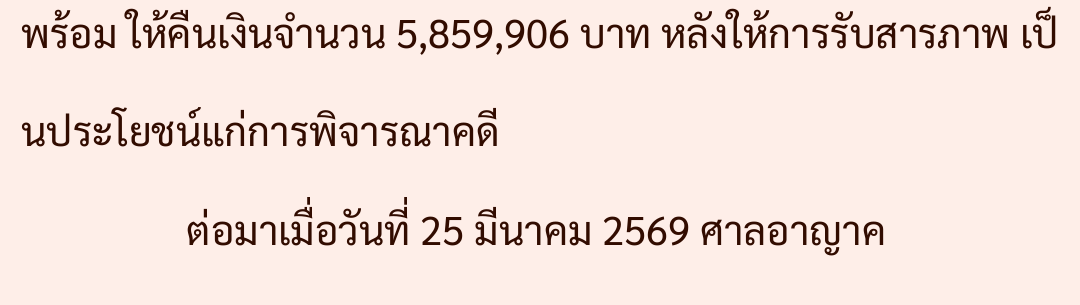พร้อม ให้คืนเงินจำนวน 5,859,906 บาท หลังให้การรับสารภาพ เป็นประโยชน์แก่การพิจารณาคดี
                 ต่อมาเมื่อวันที่ 25 มีนาคม 2569 ศาลอาญาค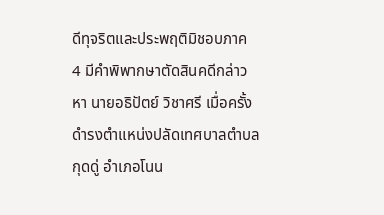ดีทุจริตและประพฤติมิชอบภาค 4 มีคำพิพากษาตัดสินคดีกล่าวหา นายอธิปัตย์ วิชาศรี เมื่อครั้งดำรงตำแหน่งปลัดเทศบาลตำบลกุดดู่ อำเภอโนน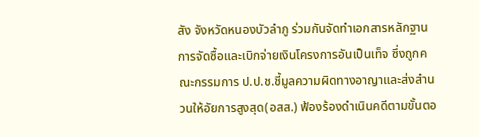สัง จังหวัดหนองบัวลำภู ร่วมกันจัดทำเอกสารหลักฐานการจัดซื้อและเบิกจ่ายเงินโครงการอันเป็นเท็จ ซึ่งถูกคณะกรรมการ ป.ป.ช.ชี้มูลความผิดทางอาญาและส่งสำนวนให้อัยการสูงสุด(อสส.) ฟ้องร้องดำเนินคดีตามขั้นตอ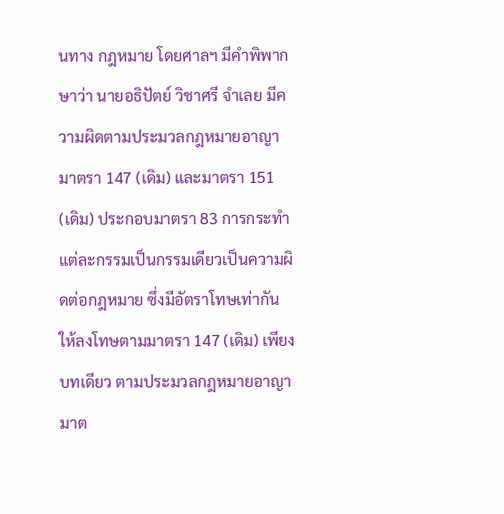นทาง กฎหมาย โดยศาลฯ มีคำพิพากษาว่า นายอธิปัตย์ วิชาศรี จำเลย มีความผิดตามประมวลกฎหมายอาญา มาตรา 147 (เดิม) และมาตรา 151 (เดิม) ประกอบมาตรา 83 การกระทำแต่ละกรรมเป็นกรรมเดียวเป็นความผิดต่อกฎหมาย ซึ่งมีอัตราโทษเท่ากัน ให้ลงโทษตามมาตรา 147 (เดิม) เพียงบทเดียว ตามประมวลกฎหมายอาญา มาต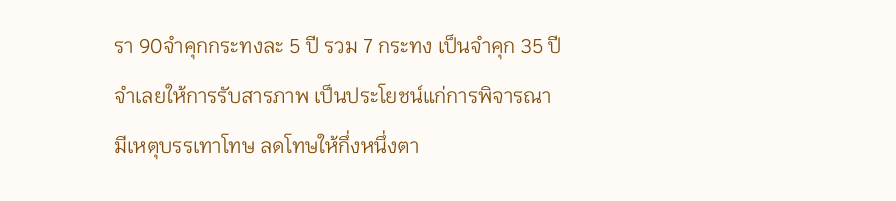รา 90จำคุกกระทงละ 5 ปี รวม 7 กระทง เป็นจำคุก 35 ปี จำเลยให้การรับสารภาพ เป็นประโยชน์แก่การพิจารณา มีเหตุบรรเทาโทษ ลดโทษให้กึ่งหนึ่งตา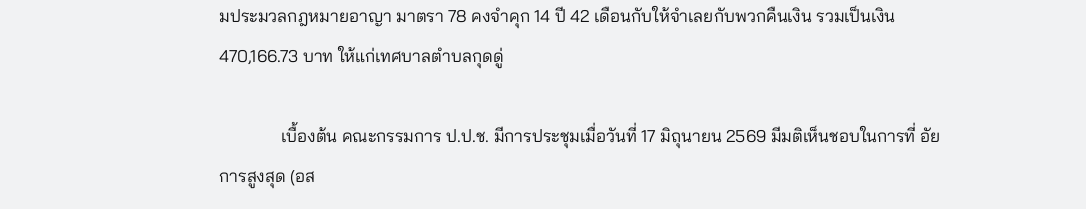มประมวลกฎหมายอาญา มาตรา 78 คงจำคุก 14 ปี 42 เดือนกับให้จำเลยกับพวกคืนเงิน รวมเป็นเงิน 470,166.73 บาท ให้แก่เทศบาลตำบลกุดดู่

              เบื้องต้น คณะกรรมการ ป.ป.ช. มีการประชุมเมื่อวันที่ 17 มิถุนายน 2569 มีมติเห็นชอบในการที่ อัยการสูงสุด (อส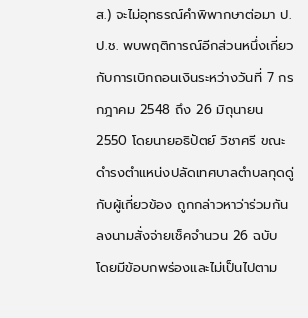ส.) จะไม่อุทธรณ์คำพิพากษาต่อมา ป.ป.ช. พบพฤติการณ์อีกส่วนหนึ่งเกี่ยวกับการเบิกถอนเงินระหว่างวันที่ 7 กรกฎาคม 2548 ถึง 26 มิถุนายน 2550 โดยนายอธิปัตย์ วิชาศรี ขณะดำรงตำแหน่งปลัดเทศบาลตำบลกุดดู่ กับผู้เกี่ยวข้อง ถูกกล่าวหาว่าร่วมกันลงนามสั่งจ่ายเช็คจำนวน 26 ฉบับ โดยมีข้อบกพร่องและไม่เป็นไปตาม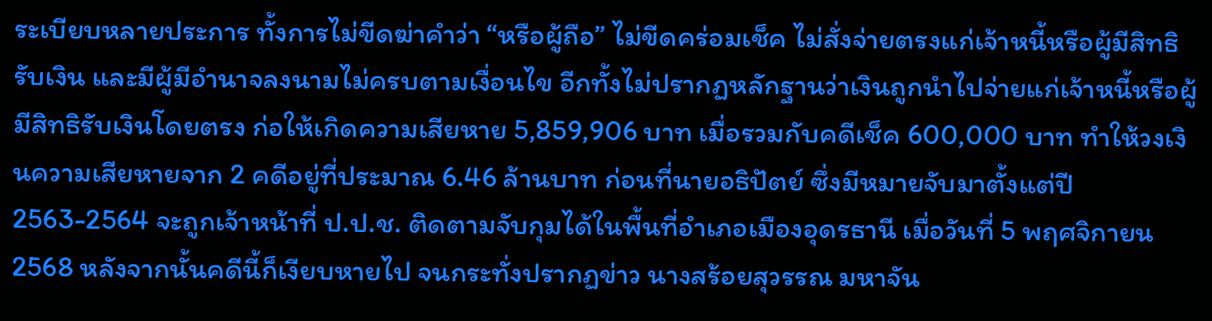ระเบียบหลายประการ ทั้งการไม่ขีดฆ่าคำว่า “หรือผู้ถือ” ไม่ขีดคร่อมเช็ค ไม่สั่งจ่ายตรงแก่เจ้าหนี้หรือผู้มีสิทธิรับเงิน และมีผู้มีอำนาจลงนามไม่ครบตามเงื่อนไข อีกทั้งไม่ปรากฏหลักฐานว่าเงินถูกนำไปจ่ายแก่เจ้าหนี้หรือผู้มีสิทธิรับเงินโดยตรง ก่อให้เกิดความเสียหาย 5,859,906 บาท เมื่อรวมกับคดีเช็ค 600,000 บาท ทำให้วงเงินความเสียหายจาก 2 คดีอยู่ที่ประมาณ 6.46 ล้านบาท ก่อนที่นายอธิปัตย์ ซึ่งมีหมายจับมาตั้งแต่ปี 2563-2564 จะถูกเจ้าหน้าที่ ป.ป.ช. ติดตามจับกุมได้ในพื้นที่อำเภอเมืองอุดรธานี เมื่อวันที่ 5 พฤศจิกายน 2568 หลังจากนั้นคดีนี้ก็เงียบหายไป จนกระทั่งปรากฏข่าว นางสร้อยสุวรรณ มหาจัน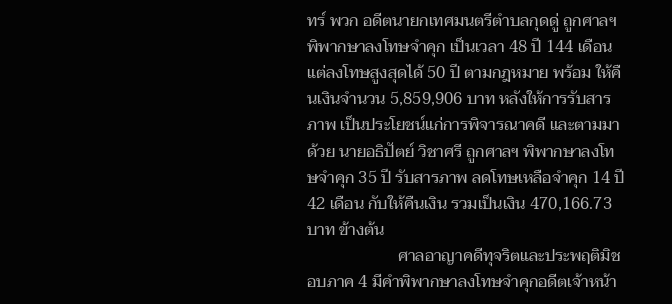ทร์ พวก อดีตนายกเทศมนตรีตำบลกุดดู่ ถูกศาลฯ พิพากษาลงโทษจำคุก เป็นเวลา 48 ปี 144 เดือน แต่ลงโทษสูงสุดได้ 50 ปี ตามกฎหมาย พร้อม ให้คืนเงินจำนวน 5,859,906 บาท หลังให้การรับสารภาพ เป็นประโยชน์แก่การพิจารณาคดี และตามมาด้วย นายอธิปัตย์ วิชาศรี ถูกศาลฯ พิพากษาลงโทษจำคุก 35 ปี รับสารภาพ ลดโทษเหลือจำคุก 14 ปี 42 เดือน กับให้คืนเงิน รวมเป็นเงิน 470,166.73 บาท ข้างต้น
                      ศาลอาญาคดีทุจริตและประพฤติมิชอบภาค 4 มีคำพิพากษาลงโทษจำคุกอดีตเจ้าหน้า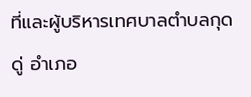ที่และผู้บริหารเทศบาลตำบลกุดดู่ อำเภอ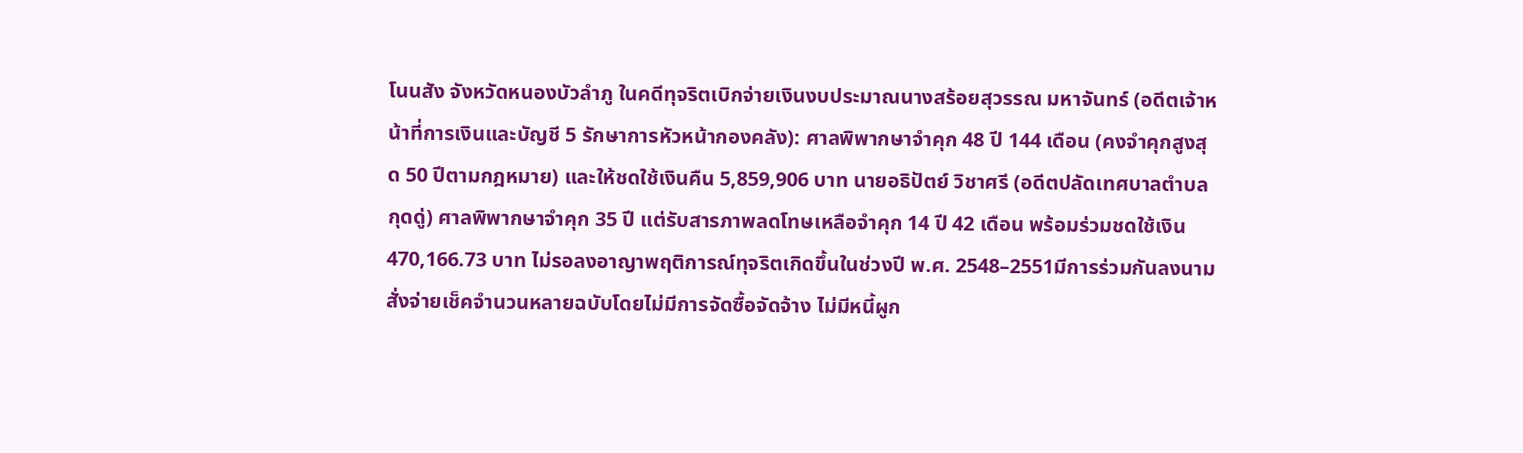โนนสัง จังหวัดหนองบัวลำภู ในคดีทุจริตเบิกจ่ายเงินงบประมาณนางสร้อยสุวรรณ มหาจันทร์ (อดีตเจ้าหน้าที่การเงินและบัญชี 5 รักษาการหัวหน้ากองคลัง): ศาลพิพากษาจำคุก 48 ปี 144 เดือน (คงจำคุกสูงสุด 50 ปีตามกฎหมาย) และให้ชดใช้เงินคืน 5,859,906 บาท นายอธิปัตย์ วิชาศรี (อดีตปลัดเทศบาลตำบลกุดดู่) ศาลพิพากษาจำคุก 35 ปี แต่รับสารภาพลดโทษเหลือจำคุก 14 ปี 42 เดือน พร้อมร่วมชดใช้เงิน 470,166.73 บาท ไม่รอลงอาญาพฤติการณ์ทุจริตเกิดขึ้นในช่วงปี พ.ศ. 2548–2551มีการร่วมกันลงนามสั่งจ่ายเช็คจำนวนหลายฉบับโดยไม่มีการจัดซื้อจัดจ้าง ไม่มีหนี้ผูก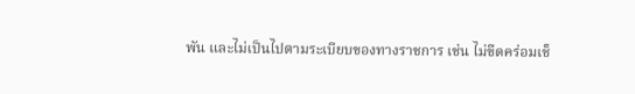พัน และไม่เป็นไปตามระเบียบของทางราชการ เช่น ไม่ขีดคร่อมเช็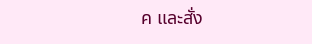ค และสั่ง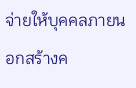จ่ายให้บุคคลภายนอกสร้างค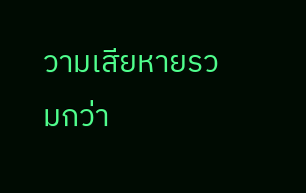วามเสียหายรวมกว่า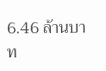6.46 ล้านบาท